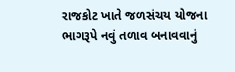રાજકોટ ખાતે જળસંચય યોજના ભાગરૂપે નવું તળાવ બનાવવાનું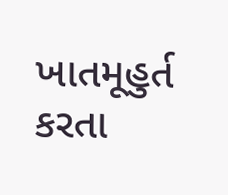ખાતમૂહુર્ત કરતા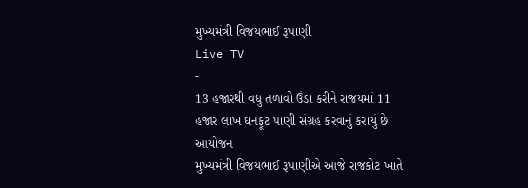મુખ્યમંત્રી વિજયભાઈ રૂપાણી
Live TV
-
13 હજારથી વધુ તળાવો ઉંડા કરીને રાજયમાં 11 હજાર લાખ ઘનફૂટ પાણી સંગ્રહ કરવાનું કરાયું છે આયોજન
મુખ્યમંત્રી વિજયભાઈ રૂપાણીએ આજે રાજકોટ ખાતે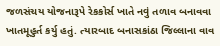જળસંચય યોજનારૂપે રેકકોર્સ ખાતે નવું તળાવ બનાવવા ખાતમૂહુર્ત કર્યુ હતું. ત્યારબાદ બનાસકાંઠા જિલ્લાના વાવ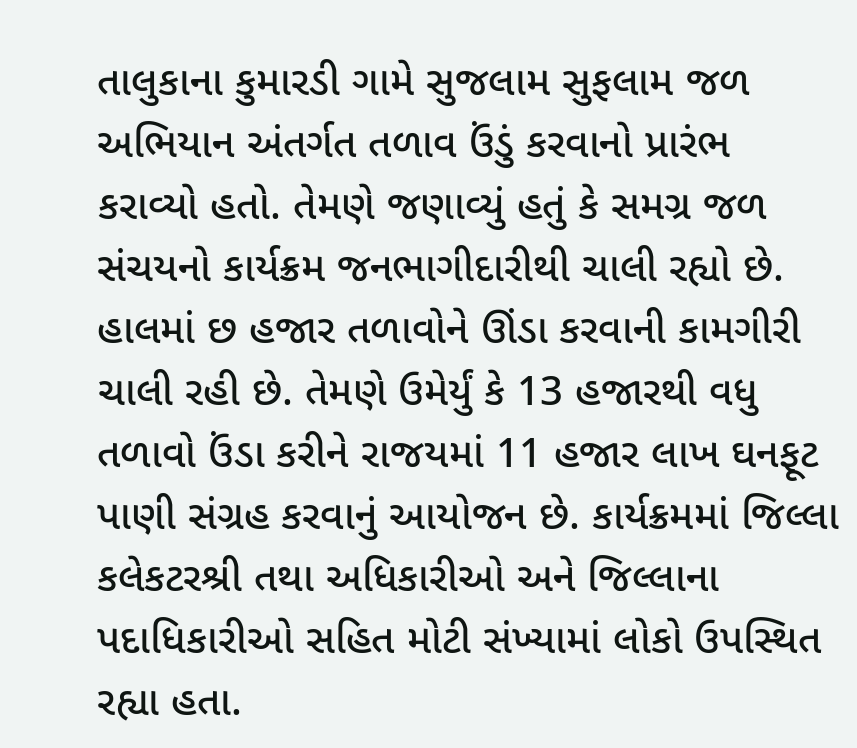તાલુકાના કુમારડી ગામે સુજલામ સુફલામ જળ અભિયાન અંતર્ગત તળાવ ઉંડું કરવાનો પ્રારંભ કરાવ્યો હતો. તેમણે જણાવ્યું હતું કે સમગ્ર જળ સંચયનો કાર્યક્રમ જનભાગીદારીથી ચાલી રહ્યો છે. હાલમાં છ હજાર તળાવોને ઊંડા કરવાની કામગીરી ચાલી રહી છે. તેમણે ઉમેર્યું કે 13 હજારથી વધુ તળાવો ઉંડા કરીને રાજયમાં 11 હજાર લાખ ઘનફૂટ પાણી સંગ્રહ કરવાનું આયોજન છે. કાર્યક્રમમાં જિલ્લા કલેકટરશ્રી તથા અધિકારીઓ અને જિલ્લાના પદાધિકારીઓ સહિત મોટી સંખ્યામાં લોકો ઉપસ્થિત રહ્યા હતા.